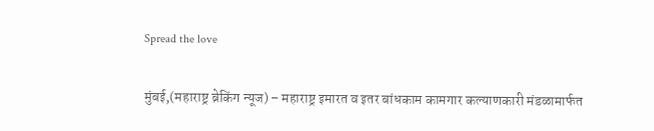Spread the love

मुंबई,(महाराष्ट्र ब्रेकिंग न्यूज) – महाराष्ट्र इमारत व इतर बांधकाम कामगार कल्याणकारी मंडळामार्फत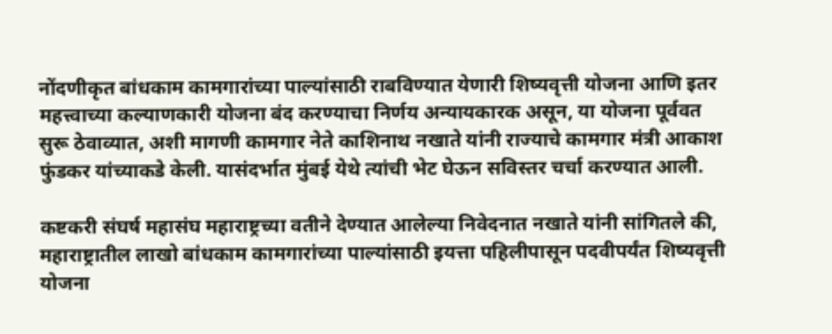नोंदणीकृत बांधकाम कामगारांच्या पाल्यांसाठी राबविण्यात येणारी शिष्यवृत्ती योजना आणि इतर महत्त्वाच्या कल्याणकारी योजना बंद करण्याचा निर्णय अन्यायकारक असून, या योजना पूर्ववत सुरू ठेवाव्यात, अशी मागणी कामगार नेते काशिनाथ नखाते यांनी राज्याचे कामगार मंत्री आकाश फुंडकर यांच्याकडे केली. यासंदर्भात मुंबई येथे त्यांची भेट घेऊन सविस्तर चर्चा करण्यात आली.

कष्टकरी संघर्ष महासंघ महाराष्ट्रच्या वतीने देण्यात आलेल्या निवेदनात नखाते यांनी सांगितले की, महाराष्ट्रातील लाखो बांधकाम कामगारांच्या पाल्यांसाठी इयत्ता पहिलीपासून पदवीपर्यंत शिष्यवृत्ती योजना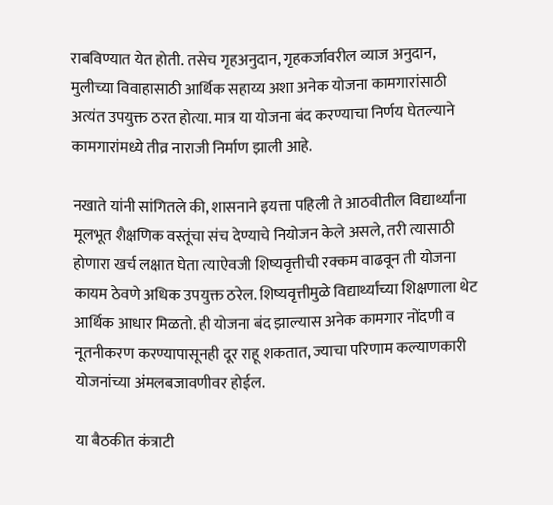राबविण्यात येत होती. तसेच गृहअनुदान, गृहकर्जावरील व्याज अनुदान, मुलीच्या विवाहासाठी आर्थिक सहाय्य अशा अनेक योजना कामगारांसाठी अत्यंत उपयुक्त ठरत होत्या. मात्र या योजना बंद करण्याचा निर्णय घेतल्याने कामगारांमध्ये तीव्र नाराजी निर्माण झाली आहे.

नखाते यांनी सांगितले की, शासनाने इयत्ता पहिली ते आठवीतील विद्यार्थ्यांना मूलभूत शैक्षणिक वस्तूंचा संच देण्याचे नियोजन केले असले, तरी त्यासाठी होणारा खर्च लक्षात घेता त्याऐवजी शिष्यवृत्तीची रक्कम वाढवून ती योजना कायम ठेवणे अधिक उपयुक्त ठरेल. शिष्यवृत्तीमुळे विद्यार्थ्यांच्या शिक्षणाला थेट आर्थिक आधार मिळतो. ही योजना बंद झाल्यास अनेक कामगार नोंदणी व नूतनीकरण करण्यापासूनही दूर राहू शकतात, ज्याचा परिणाम कल्याणकारी योजनांच्या अंमलबजावणीवर होईल.

या बैठकीत कंत्राटी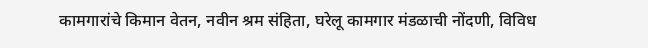कामगारांचे किमान वेतन, नवीन श्रम संहिता, घरेलू कामगार मंडळाची नोंदणी, विविध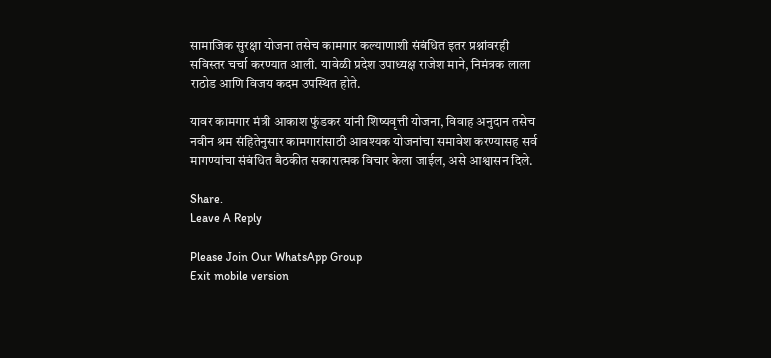सामाजिक सुरक्षा योजना तसेच कामगार कल्याणाशी संबंधित इतर प्रश्नांवरही सविस्तर चर्चा करण्यात आली. यावेळी प्रदेश उपाध्यक्ष राजेश माने, निमंत्रक लाला राठोड आणि विजय कदम उपस्थित होते.

यावर कामगार मंत्री आकाश फुंडकर यांनी शिष्यवृत्ती योजना, विवाह अनुदान तसेच नवीन श्रम संहितेनुसार कामगारांसाठी आवश्यक योजनांचा समावेश करण्यासह सर्व मागण्यांचा संबंधित बैठकीत सकारात्मक विचार केला जाईल, असे आश्वासन दिले.

Share.
Leave A Reply

Please Join Our WhatsApp Group
Exit mobile version